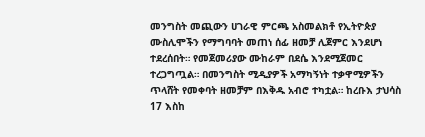መንግስት መጪውን ሀገራዊ ምርጫ አስመልክቶ የኢትዮጵያ ሙስሊሞችን የማግባባት መጠነ ሰፊ ዘመቻ ሊጀምር እንደሆነ ተደረሰበት። የመጀመሪያው ሙከራም በደሴ እንደሚጀመር ተረጋግጧል። በመንግስት ሚዲያዎች አማካኝነት ተቃዋሚዎችን ጥላሸት የመቀባት ዘመቻም በእቅዱ አብሮ ተካቷል። ከረቡእ ታህሳስ 17 እስከ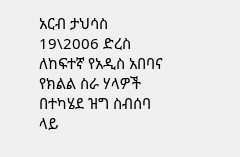አርብ ታህሳስ 19\2006 ድረስ ለከፍተኛ የአዲስ አበባና የክልል ስራ ሃላዎች በተካሄደ ዝግ ስብሰባ ላይ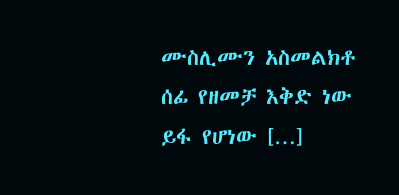ሙስሊሙን አስመልክቶ ሰፊ የዘመቻ እቅድ ነው ይፋ የሆነው […]